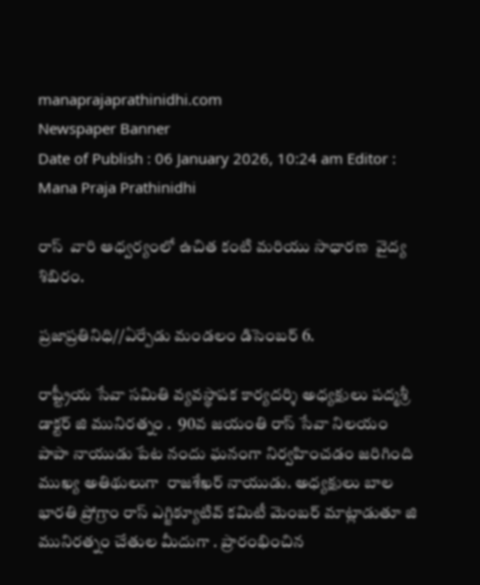manaprajaprathinidhi.com
Newspaper Banner
Date of Publish : 06 January 2026, 10:24 am Editor : Mana Praja Prathinidhi

రాస్  వారి ఆధ్వర్యంలో ఉచిత కంటి మరియు సాధారణ  వైద్య శిబిరం.

ప్రజాప్రతినిధి//ఏర్పేడు మండలం డిసెంబర్ 6.

రాష్ట్రీయ సేవా సమితి వ్యవస్థాపక కార్యదర్శి అధ్యక్షులు పద్మశ్రీ డాక్టర్ జి మునిరత్నం .  90వ జయంతి రాస్ సేవా నిలయం పాపా నాయుడు పేట నందు ఘనంగా నిర్వహించడం జరిగింది
ముఖ్య అతిథులుగా  రాజశేఖర్ నాయుడు. అధ్యక్షులు బాల భారతి ప్రోగ్రాం రాస్ ఎగ్జిక్యూటివ్ కమిటీ మెంబర్ మాట్లాడుతూ జి మునిరత్నం చేతుల మీదుగా . ప్రారంభించిన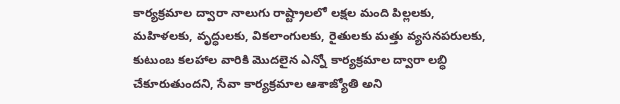కార్యక్రమాల ద్వారా నాలుగు రాష్ట్రాలలో లక్షల మంది పిల్లలకు, మహిళలకు, వృద్ధులకు, వికలాంగులకు, రైతులకు మత్తు వ్యసనపరులకు, కుటుంబ కలహాల వారికి మొదలైన ఎన్నో కార్యక్రమాల ద్వారా లబ్ధి చేకూరుతుందని, సేవా కార్యక్రమాల ఆశాజ్యోతి అని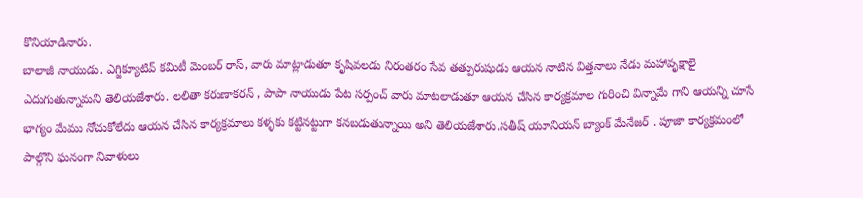కొనియాడినారు.
బాలాజీ నాయుడు. ఎగ్జిక్యూటివ్ కమిటీ మెంబర్ రాస్, వారు మాట్లాడుతూ కృషివలడు నిరంతరం సేవ తత్పురుషుడు ఆయన నాటిన విత్తనాలు నేడు మహావృక్షాలై ఎదుగుతున్నామని తెలియజేశారు. లలితా కరుణాకరన్ , పాపా నాయుడు పేట సర్పంచ్ వారు మాటలాడుతూ ఆయన చేసిన కార్యక్రమాల గురించి విన్నామే గాని ఆయన్ని చూసే భాగ్యం మేము నోచుకోలేదు ఆయన చేసిన కార్యక్రమాలు కళ్ళకు కట్టినట్టుగా కనబడుతున్నాయి అని తెలియజేశారు.సతీష్ యూనియన్ బ్యాంక్ మేనేజర్ . పూజా కార్యక్రమంలో పాల్గొని ఘనంగా నివాళులు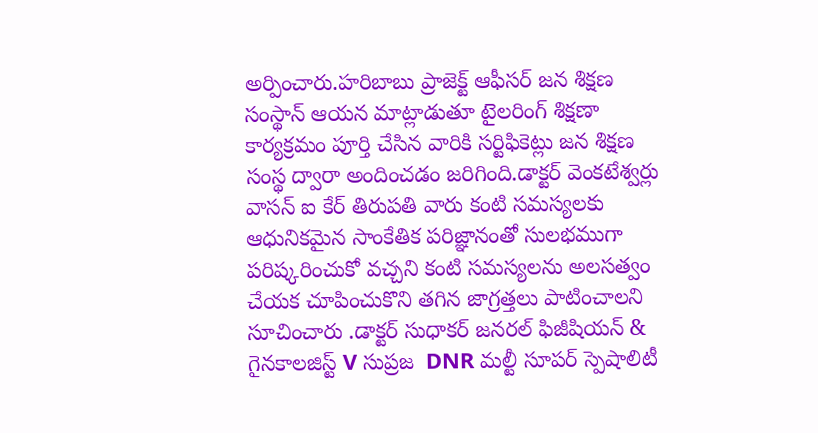అర్పించారు.హరిబాబు ప్రాజెక్ట్ ఆఫీసర్ జన శిక్షణ సంస్థాన్ ఆయన మాట్లాడుతూ టైలరింగ్ శిక్షణా కార్యక్రమం పూర్తి చేసిన వారికి సర్టిఫికెట్లు జన శిక్షణ సంస్థ ద్వారా అందించడం జరిగింది.డాక్టర్ వెంకటేశ్వర్లు వాసన్ ఐ కేర్ తిరుపతి వారు కంటి సమస్యలకు ఆధునికమైన సాంకేతిక పరిజ్ఞానంతో సులభముగా పరిష్కరించుకో వచ్చని కంటి సమస్యలను అలసత్వం చేయక చూపించుకొని తగిన జాగ్రత్తలు పాటించాలని సూచించారు .డాక్టర్ సుధాకర్ జనరల్ ఫిజీషియన్ & గైనకాలజిస్ట్ V సుప్రజ  DNR మల్టీ సూపర్ స్పెషాలిటీ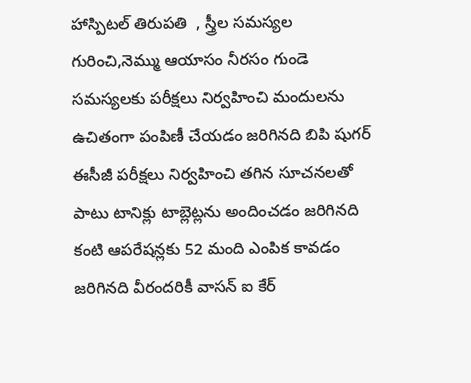హాస్పిటల్ తిరుపతి  , స్త్రీల సమస్యల గురించి,నెమ్ము ఆయాసం నీరసం గుండె సమస్యలకు పరీక్షలు నిర్వహించి మందులను ఉచితంగా పంపిణీ చేయడం జరిగినది బిపి షుగర్ ఈసీజీ పరీక్షలు నిర్వహించి తగిన సూచనలతో పాటు టానిక్లు టాబ్లెట్లను అందించడం జరిగినది కంటి ఆపరేషన్లకు 52 మంది ఎంపిక కావడం జరిగినది వీరందరికీ వాసన్ ఐ కేర్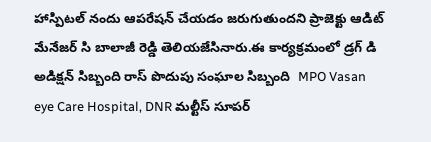హాస్పిటల్ నందు ఆపరేషన్ చేయడం జరుగుతుందని ప్రాజెక్టు ఆడిట్ మేనేజర్ సి బాలాజీ రెడ్డి తెలియజేసినారు.ఈ కార్యక్రమంలో డ్రగ్ డి అడిక్షన్ సిబ్బంది రాస్ పొదుపు సంఘాల సిబ్బంది  MPO Vasan eye Care Hospital, DNR మల్టీస్ సూపర్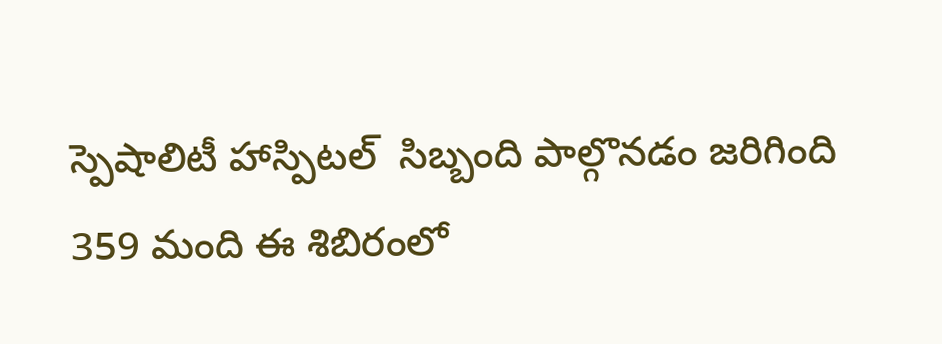స్పెషాలిటీ హాస్పిటల్  సిబ్బంది పాల్గొనడం జరిగింది 359 మంది ఈ శిబిరంలో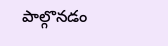పాల్గొనడం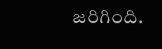జరిగింది.